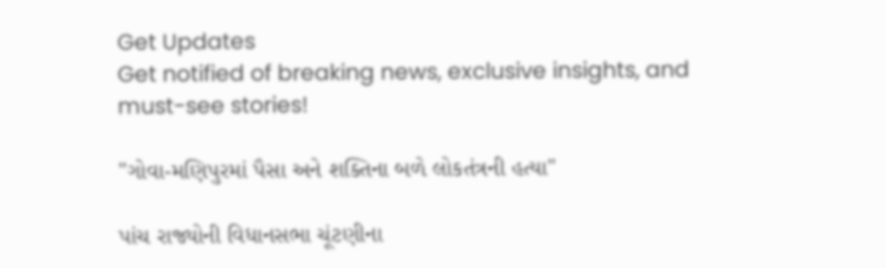Get Updates
Get notified of breaking news, exclusive insights, and must-see stories!

"ગોવા-મણિપુરમાં પૈસા અને શક્તિના બળે લોકતંત્રની હત્યા"

પાંચ રાજ્યોની વિધાનસભા ચૂંટણીના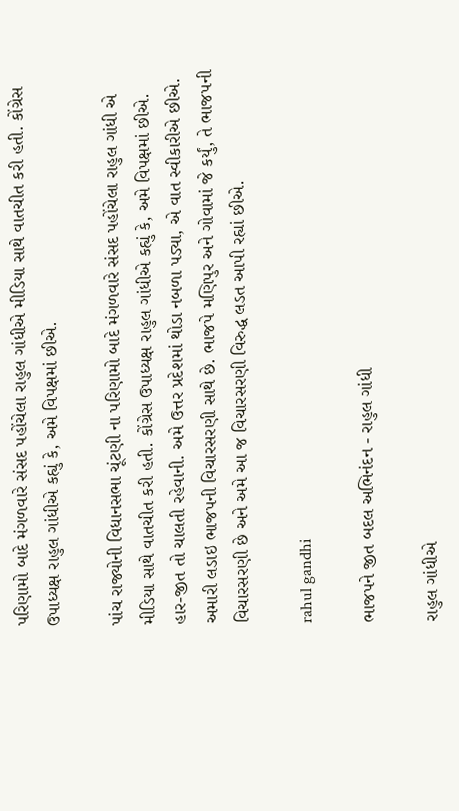પરિણામો બાદે મંગળવારે સંસદ પહોંચેલા રાહુલ ગાંધીએ મીડિયા સાથે વાતચીત કરી હતી. કોંગ્રેસ ઉપાધ્યક્ષ રાહુલ ગાંધીએ કહ્યું કે, અમે વિપક્ષમાં છીએ.

પાંચ રાજ્યોની વિધાનસભા ચૂંટણી ના પરિણામો બાદે મંગળવારે સંસદ પહોંચેલા રાહુલ ગાંધી એ મીડિયા સાથે વાતચીત કરી હતી. કોંગ્રેસ ઉપાધ્યક્ષ રાહુલ ગાંધીએ કહ્યું કે, અમે વિપક્ષમાં છીએ. હાર-જીત તો ચાલતી રહેવાની. અમે ઉત્તર પ્રદેશમાં થોડા નબળા પડ્યા, એ વાત સ્વીકારીએ છીએ. અમારી લડાઇ ભાજપની વિચારસરણી સાથે છે. ભાજપે મણિપુર અને ગોવામાં જે કર્યું, તે ભાજપની વિચારસરણી છે અને અમે આ જ વિચારસરણી વિરુદ્ધ લડત આપી રહ્યાં છીએ.

rahul gandhi

ભાજપને જીત બદલ અભિનંદન - રાહુલ ગાંધી

રાહુલ ગાંધીએ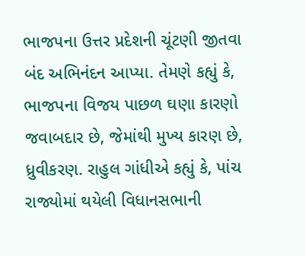ભાજપના ઉત્તર પ્રદેશની ચૂંટણી જીતવા બંદ અભિનંદન આપ્યા. તેમણે કહ્યું કે, ભાજપના વિજય પાછળ ઘણા કારણો જવાબદાર છે, જેમાંથી મુખ્ય કારણ છે, ધ્રુવીકરણ. રાહુલ ગાંધીએ કહ્યું કે, પાંચ રાજ્યોમાં થયેલી વિધાનસભાની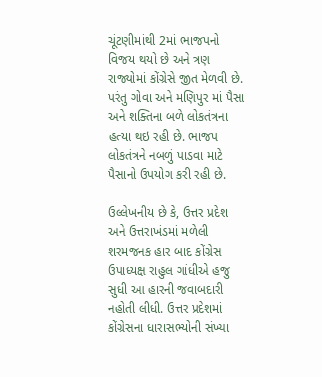ચૂંટણીમાંથી 2માં ભાજપનો વિજય થયો છે અને ત્રણ રાજ્યોમાં કોંગ્રેસે જીત મેળવી છે. પરંતુ ગોવા અને મણિપુર માં પૈસા અને શક્તિના બળે લોકતંત્રના હત્યા થઇ રહી છે. ભાજપ લોકતંત્રને નબળું પાડવા માટે પૈસાનો ઉપયોગ કરી રહી છે.

ઉલ્લેખનીય છે કે, ઉત્તર પ્રદેશ અને ઉત્તરાખંડમાં મળેલી શરમજનક હાર બાદ કોંગ્રેસ ઉપાધ્યક્ષ રાહુલ ગાંધીએ હજુ સુધી આ હારની જવાબદારી નહોતી લીધી. ઉત્તર પ્રદેશમાં કોંગ્રેસના ધારાસભ્યોની સંખ્યા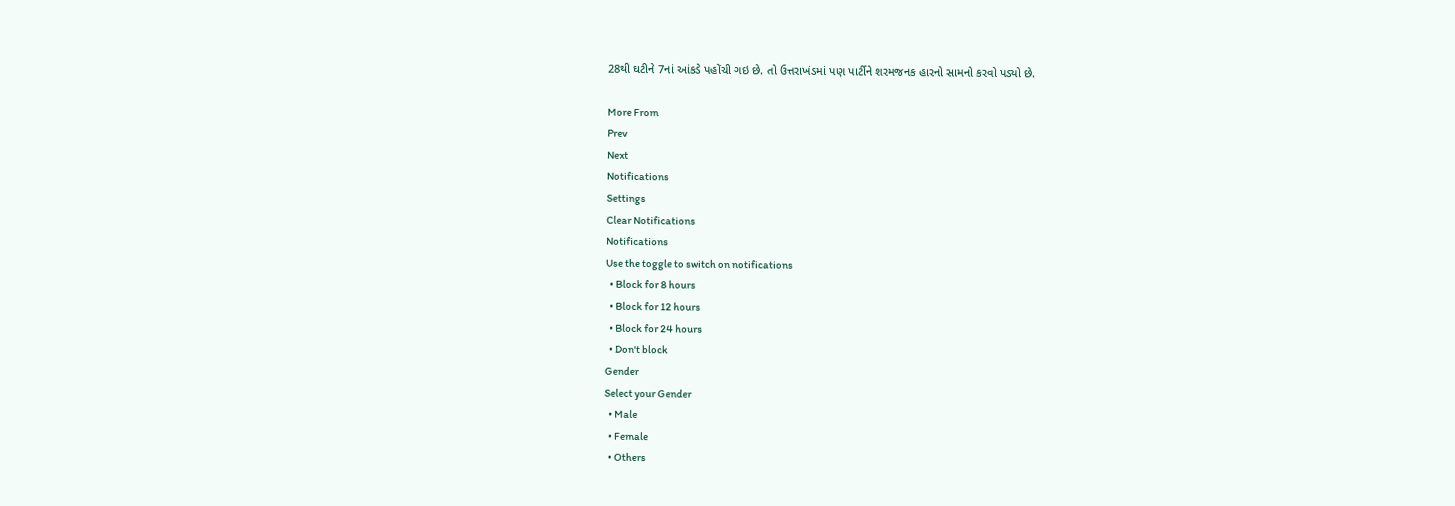28થી ઘટીને 7નાં આંકડે પહોંચી ગઇ છે. તો ઉત્તરાખંડમાં પણ પાર્ટીને શરમજનક હારનો સામનો કરવો પડ્યો છે.

More From
Prev
Next
Notifications
Settings
Clear Notifications
Notifications
Use the toggle to switch on notifications
  • Block for 8 hours
  • Block for 12 hours
  • Block for 24 hours
  • Don't block
Gender
Select your Gender
  • Male
  • Female
  • Others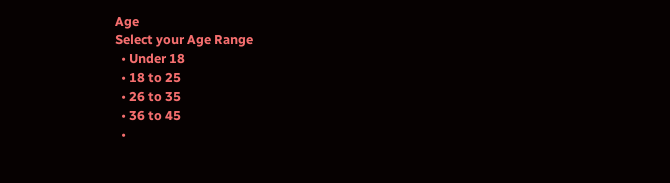Age
Select your Age Range
  • Under 18
  • 18 to 25
  • 26 to 35
  • 36 to 45
  •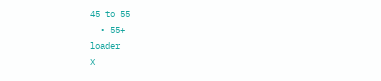45 to 55
  • 55+
loader
X